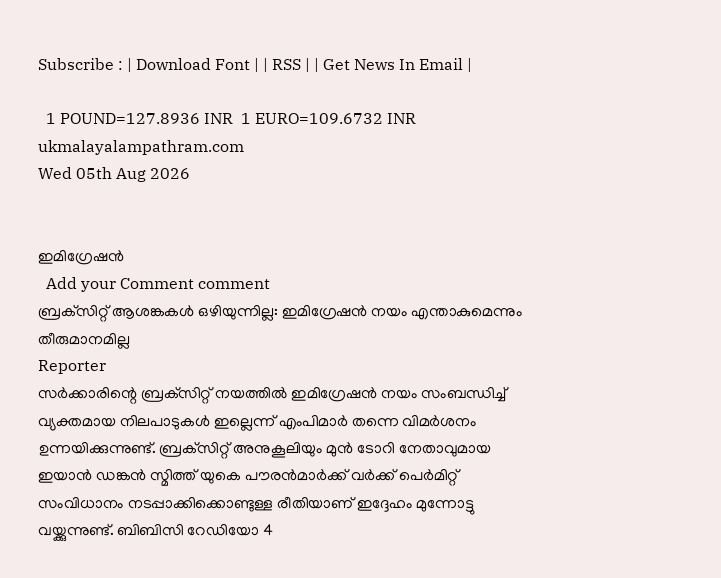Subscribe : | Download Font | | RSS | | Get News In Email |

  1 POUND=127.8936 INR  1 EURO=109.6732 INR
ukmalayalampathram.com
Wed 05th Aug 2026


ഇമിഗ്രേഷന്‍
  Add your Comment comment
ബ്രക്‌സിറ്റ് ആശങ്കകള്‍ ഒഴിയുന്നില്ല: ഇമിഗ്രേഷന്‍ നയം എന്താകുമെന്നും തീരുമാനമില്ല
Reporter
സര്‍ക്കാരിന്റെ ബ്രക്‌സിറ്റ് നയത്തില്‍ ഇമിഗ്രേഷന്‍ നയം സംബന്ധിച്ച് വ്യക്തമായ നിലപാടുകള്‍ ഇല്ലെന്ന് എംപിമാര്‍ തന്നെ വിമര്‍ശനം ഉന്നയിക്കുന്നുണ്ട്. ബ്രക്‌സിറ്റ് അനുകൂലിയും മുന്‍ ടോറി നേതാവുമായ ഇയാന്‍ ഡങ്കന്‍ സ്മിത്ത് യുകെ പൗരന്‍മാര്‍ക്ക് വര്‍ക്ക് പെര്‍മിറ്റ് സംവിധാനം നടപ്പാക്കിക്കൊണ്ടുള്ള രീതിയാണ് ഇദ്ദേഹം മുന്നോട്ടു വയ്ക്കുന്നുണ്ട്. ബിബിസി റേഡിയോ 4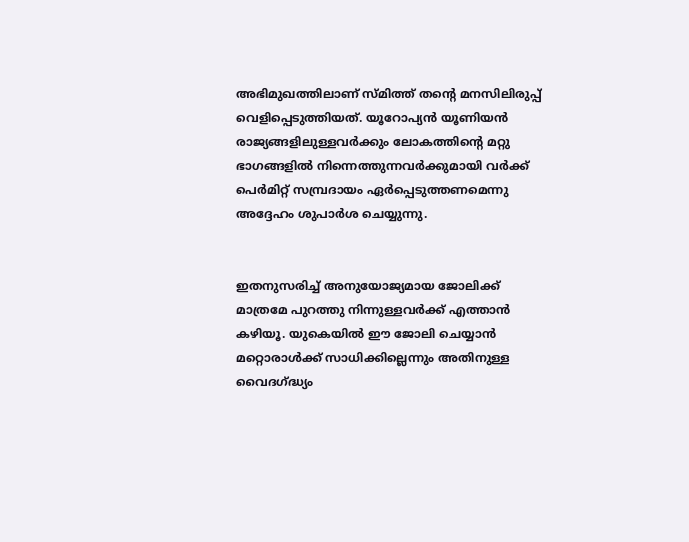അഭിമുഖത്തിലാണ് സ്മിത്ത് തന്റെ മനസിലിരുപ്പ് വെളിപ്പെടുത്തിയത്. യൂറോപ്യന്‍ യൂണിയന്‍ രാജ്യങ്ങളിലുള്ളവര്‍ക്കും ലോകത്തിന്റെ മറ്റു ഭാഗങ്ങളില്‍ നിന്നെത്തുന്നവര്‍ക്കുമായി വര്‍ക്ക് പെര്‍മിറ്റ് സമ്പ്രദായം ഏര്‍പ്പെടുത്തണമെന്നു അദ്ദേഹം ശുപാര്‍ശ ചെയ്യുന്നു.


ഇതനുസരിച്ച് അനുയോജ്യമായ ജോലിക്ക് മാത്രമേ പുറത്തു നിന്നുള്ളവര്‍ക്ക് എത്താന്‍ കഴിയൂ. യുകെയില്‍ ഈ ജോലി ചെയ്യാന്‍ മറ്റൊരാള്‍ക്ക് സാധിക്കില്ലെന്നും അതിനുള്ള വൈദഗ്ദ്ധ്യം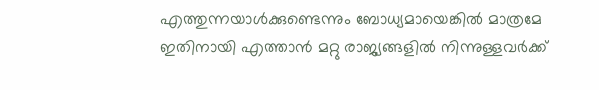എത്തുന്നയാള്‍ക്കുണ്ടെന്നും ബോധ്യമായെങ്കില്‍ മാത്രമേ ഇതിനായി എത്താന്‍ മറ്റു രാജ്യങ്ങളില്‍ നിന്നുള്ളവര്‍ക്ക്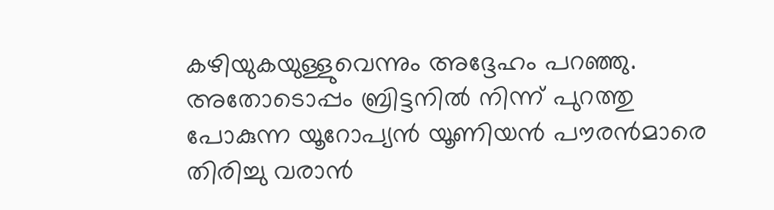കഴിയുകയുള്ളുവെന്നും അദ്ദേഹം പറഞ്ഞു. അതോടൊപ്പം ബ്രിട്ടനില്‍ നിന്ന് പുറത്തു പോകുന്ന യൂറോപ്യന്‍ യൂണിയന്‍ പൗരന്‍മാരെ തിരിച്ചു വരാന്‍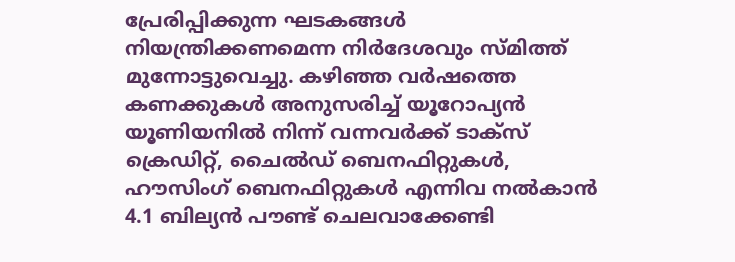പ്രേരിപ്പിക്കുന്ന ഘടകങ്ങള്‍ നിയന്ത്രിക്കണമെന്ന നിര്‍ദേശവും സ്മിത്ത് മുന്നോട്ടുവെച്ചു. കഴിഞ്ഞ വര്‍ഷത്തെ കണക്കുകള്‍ അനുസരിച്ച് യൂറോപ്യന്‍ യൂണിയനില്‍ നിന്ന് വന്നവര്‍ക്ക് ടാക്‌സ് ക്രെഡിറ്റ്, ചൈല്‍ഡ് ബെനഫിറ്റുകള്‍, ഹൗസിംഗ് ബെനഫിറ്റുകള്‍ എന്നിവ നല്‍കാന്‍ 4.1 ബില്യന്‍ പൗണ്ട് ചെലവാക്കേണ്ടി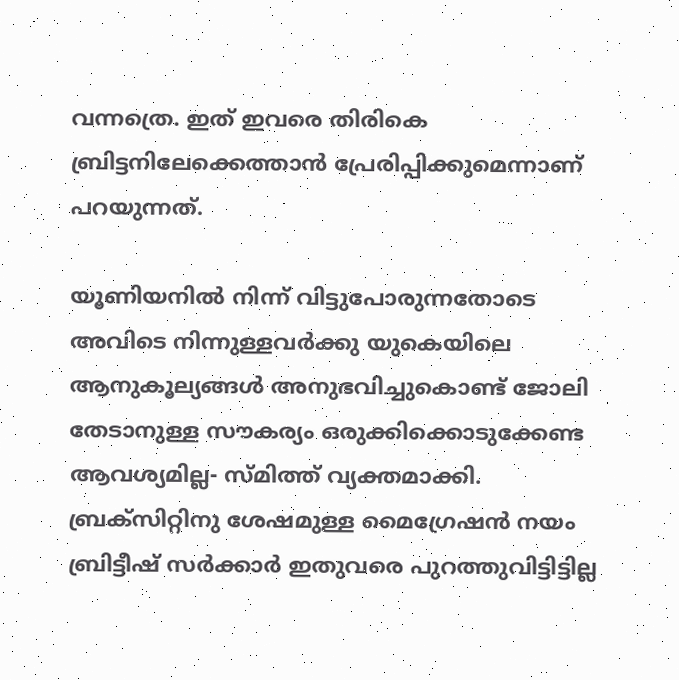വന്നത്രെ. ഇത് ഇവരെ തിരികെ ബ്രിട്ടനിലേക്കെത്താന്‍ പ്രേരിപ്പിക്കുമെന്നാണ് പറയുന്നത്.

യൂണിയനില്‍ നിന്ന് വിട്ടുപോരുന്നതോടെ അവിടെ നിന്നുള്ളവര്‍ക്കു യുകെയിലെ ആനുകൂല്യങ്ങള്‍ അനുഭവിച്ചുകൊണ്ട് ജോലി തേടാനുള്ള സൗകര്യം ഒരുക്കിക്കൊടുക്കേണ്ട ആവശ്യമില്ല- സ്മിത്ത് വ്യക്തമാക്കി. ബ്രക്‌സിറ്റിനു ശേഷമുള്ള മൈഗ്രേഷന്‍ നയം ബ്രിട്ടീഷ് സര്‍ക്കാര്‍ ഇതുവരെ പുറത്തുവിട്ടിട്ടില്ല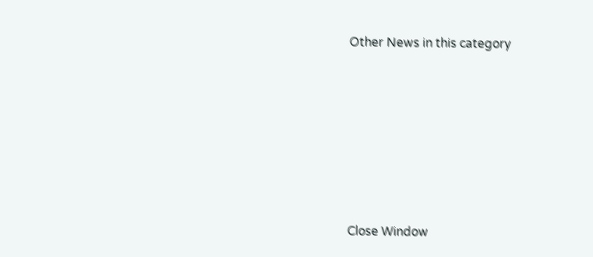Other News in this category








Close Window